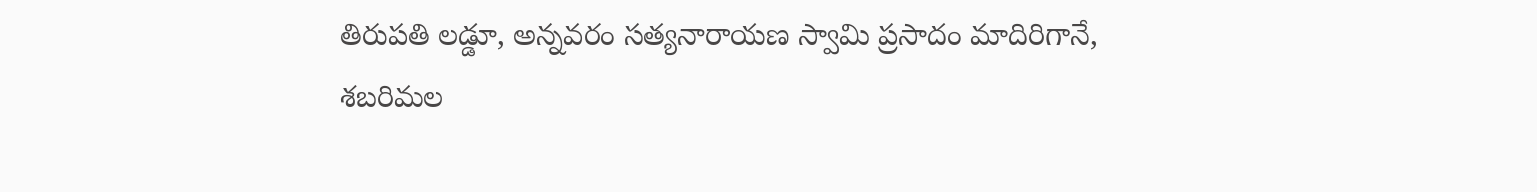తిరుపతి లడ్డూ, అన్నవరం సత్యనారాయణ స్వామి ప్రసాదం మాదిరిగానే, శబరిమల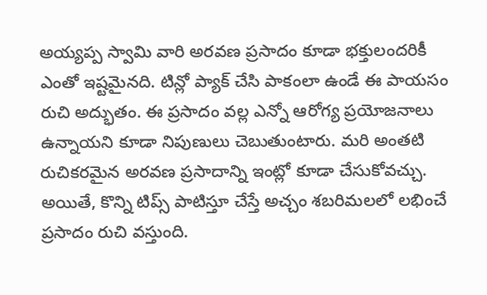అయ్యప్ప స్వామి వారి అరవణ ప్రసాదం కూడా భక్తులందరికీ ఎంతో ఇష్టమైనది. టిన్లో ప్యాక్ చేసి పాకంలా ఉండే ఈ పాయసం రుచి అద్భుతం. ఈ ప్రసాదం వల్ల ఎన్నో ఆరోగ్య ప్రయోజనాలు ఉన్నాయని కూడా నిపుణులు చెబుతుంటారు. మరి అంతటి రుచికరమైన అరవణ ప్రసాదాన్ని ఇంట్లో కూడా చేసుకోవచ్చు. అయితే, కొన్ని టిప్స్ పాటిస్తూ చేస్తే అచ్చం శబరిమలలో లభించే ప్రసాదం రుచి వస్తుంది.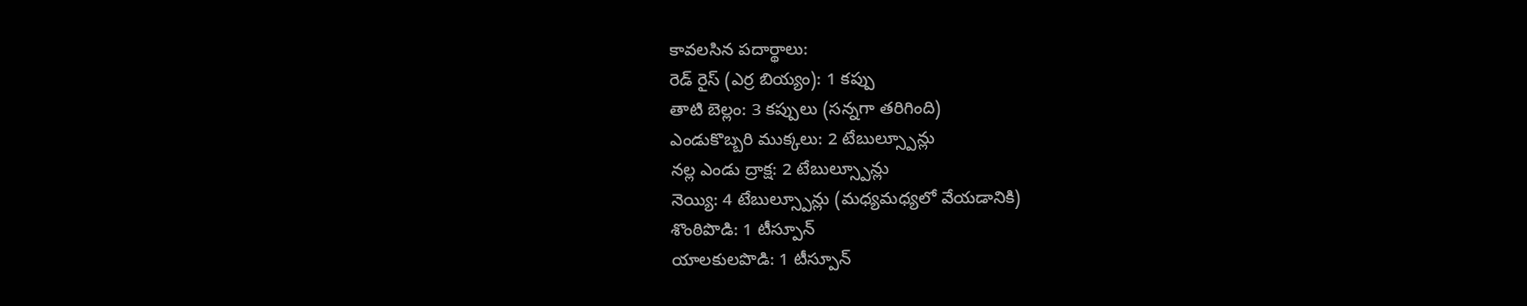కావలసిన పదార్థాలు:
రెడ్ రైస్ (ఎర్ర బియ్యం): 1 కప్పు
తాటి బెల్లం: 3 కప్పులు (సన్నగా తరిగింది)
ఎండుకొబ్బరి ముక్కలు: 2 టేబుల్స్పూన్లు
నల్ల ఎండు ద్రాక్ష: 2 టేబుల్స్పూన్లు
నెయ్యి: 4 టేబుల్స్పూన్లు (మధ్యమధ్యలో వేయడానికి)
శొంఠిపొడి: 1 టీస్పూన్
యాలకులపొడి: 1 టీస్పూన్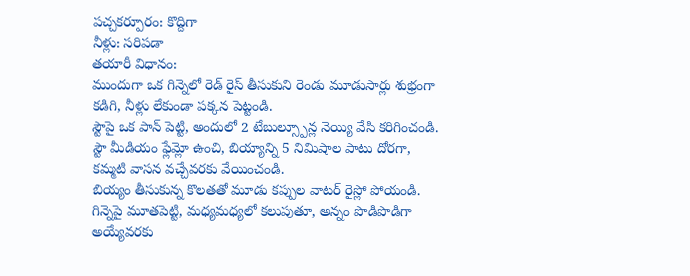పచ్చకర్పూరం: కొద్దిగా
నీళ్లు: సరిపడా
తయారీ విధానం:
ముందుగా ఒక గిన్నెలో రెడ్ రైస్ తీసుకుని రెండు మూడుసార్లు శుభ్రంగా కడిగి, నీళ్లు లేకుండా పక్కన పెట్టండి.
స్టౌపై ఒక పాన్ పెట్టి, అందులో 2 టేబుల్స్పూన్ల నెయ్యి వేసి కరిగించండి. స్టౌ మీడియం ఫ్లేమ్లో ఉంచి, బియ్యాన్ని 5 నిమిషాల పాటు దోరగా, కమ్మటి వాసన వచ్చేవరకు వేయించండి.
బియ్యం తీసుకున్న కొలతతో మూడు కప్పుల వాటర్ రైస్లో పోయండి.
గిన్నెపై మూతపెట్టి, మధ్యమధ్యలో కలుపుతూ, అన్నం పొడిపొడిగా అయ్యేవరకు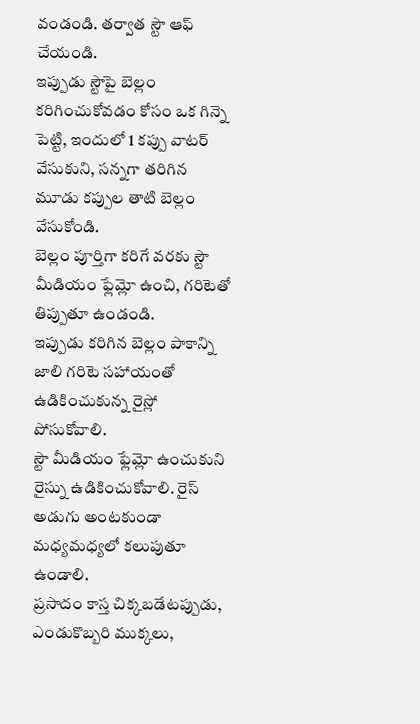వండండి. తర్వాత స్టౌ ఆఫ్ చేయండి.
ఇప్పుడు స్టౌపై బెల్లం కరిగించుకోవడం కోసం ఒక గిన్నె పెట్టి, ఇందులో 1 కప్పు వాటర్ వేసుకుని, సన్నగా తరిగిన మూడు కప్పుల తాటి బెల్లం వేసుకోండి.
బెల్లం పూర్తిగా కరిగే వరకు స్టౌ మీడియం ఫ్లేమ్లో ఉంచి, గరిటెతో తిప్పుతూ ఉండండి.
ఇప్పుడు కరిగిన బెల్లం పాకాన్ని జాలి గరిటె సహాయంతో ఉడికించుకున్న రైస్లో పోసుకోవాలి.
స్టౌ మీడియం ఫ్లేమ్లో ఉంచుకుని రైస్ను ఉడికించుకోవాలి. రైస్ అడుగు అంటకుండా మధ్యమధ్యలో కలుపుతూ ఉండాలి.
ప్రసాదం కాస్త చిక్కబడేటప్పుడు, ఎండుకొబ్బరి ముక్కలు,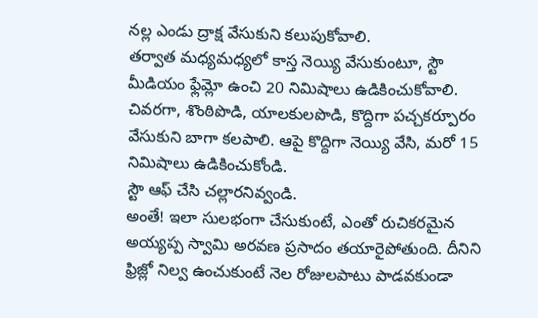నల్ల ఎండు ద్రాక్ష వేసుకుని కలుపుకోవాలి.
తర్వాత మధ్యమధ్యలో కాస్త నెయ్యి వేసుకుంటూ, స్టౌ మీడియం ఫ్లేమ్లో ఉంచి 20 నిమిషాలు ఉడికించుకోవాలి.
చివరగా, శొంఠిపొడి, యాలకులపొడి, కొద్దిగా పచ్చకర్పూరం వేసుకుని బాగా కలపాలి. ఆపై కొద్దిగా నెయ్యి వేసి, మరో 15 నిమిషాలు ఉడికించుకోండి.
స్టౌ ఆఫ్ చేసి చల్లారనివ్వండి.
అంతే! ఇలా సులభంగా చేసుకుంటే, ఎంతో రుచికరమైన అయ్యప్ప స్వామి అరవణ ప్రసాదం తయారైపోతుంది. దీనిని ఫ్రిజ్లో నిల్వ ఉంచుకుంటే నెల రోజులపాటు పాడవకుండా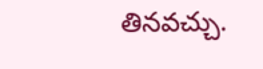తినవచ్చు.